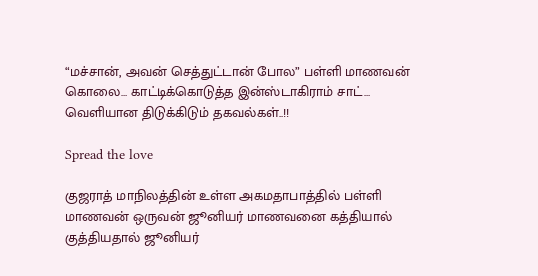“மச்சான், அவன் செத்துட்டான் போல” பள்ளி மாணவன் கொலை… காட்டிக்கொடுத்த இன்ஸ்டாகிராம் சாட்… வெளியான திடுக்கிடும் தகவல்கள்..!!

Spread the love

குஜராத் மாநிலத்தின் உள்ள அகமதாபாத்தில் பள்ளி மாணவன் ஒருவன் ஜூனியர் மாணவனை கத்தியால் குத்தியதால் ஜூனியர்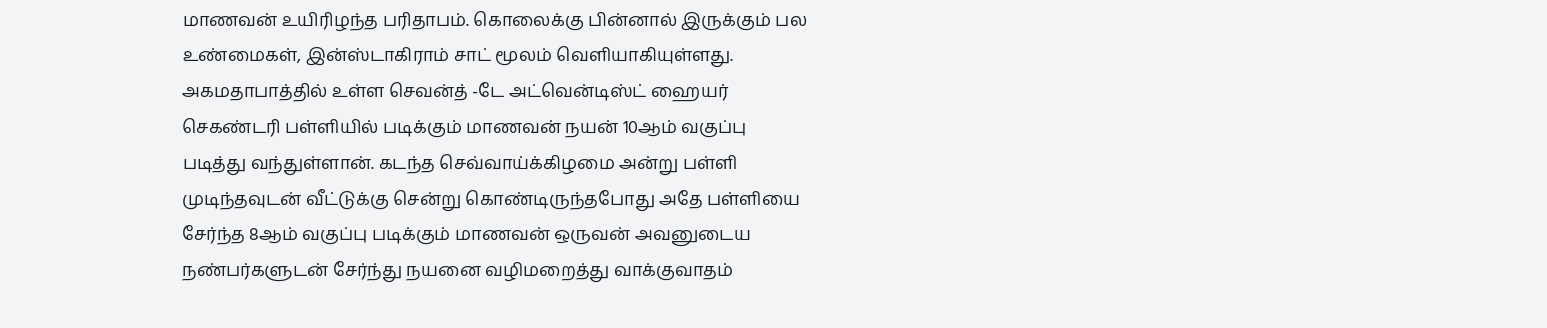மாணவன் உயிரிழந்த பரிதாபம். கொலைக்கு பின்னால் இருக்கும் பல உண்மைகள், இன்ஸ்டாகிராம் சாட் மூலம் வெளியாகியுள்ளது. அகமதாபாத்தில் உள்ள செவன்த் -டே அட்வென்டிஸ்ட் ஹையர் செகண்டரி பள்ளியில் படிக்கும் மாணவன் நயன் 10ஆம் வகுப்பு படித்து வந்துள்ளான். கடந்த செவ்வாய்க்கிழமை அன்று பள்ளி முடிந்தவுடன் வீட்டுக்கு சென்று கொண்டிருந்தபோது அதே பள்ளியை சேர்ந்த 8ஆம் வகுப்பு படிக்கும் மாணவன் ஒருவன் அவனுடைய நண்பர்களுடன் சேர்ந்து நயனை வழிமறைத்து வாக்குவாதம்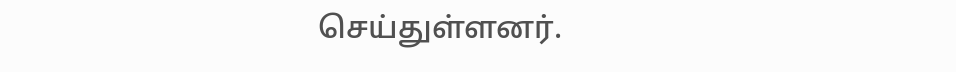செய்துள்ளனர்.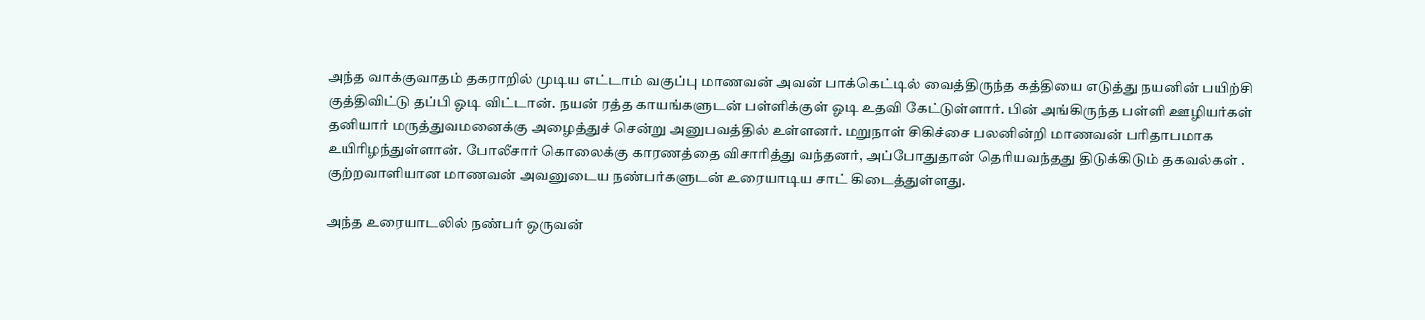அந்த வாக்குவாதம் தகராறில் முடிய எட்டாம் வகுப்பு மாணவன் அவன் பாக்கெட்டில் வைத்திருந்த கத்தியை எடுத்து நயனின் பயிற்சி குத்திவிட்டு தப்பி ஓடி விட்டான். நயன் ரத்த காயங்களுடன் பள்ளிக்குள் ஓடி உதவி கேட்டுள்ளார். பின் அங்கிருந்த பள்ளி ஊழியர்கள் தனியார் மருத்துவமனைக்கு அழைத்துச் சென்று அனுபவத்தில் உள்ளனர். மறுநாள் சிகிச்சை பலனின்றி மாணவன் பரிதாபமாக உயிரிழந்துள்ளான். போலீசார் கொலைக்கு காரணத்தை விசாரித்து வந்தனர், அப்போதுதான் தெரியவந்தது திடுக்கிடும் தகவல்கள் . குற்றவாளியான மாணவன் அவனுடைய நண்பர்களுடன் உரையாடிய சாட் கிடைத்துள்ளது.

அந்த உரையாடலில் நண்பர் ஒருவன்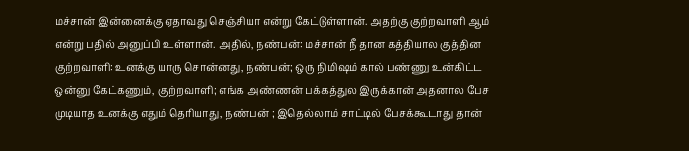மச்சான் இன்னைக்கு ஏதாவது செஞ்சியா என்று கேட்டுள்ளான். அதற்கு குற்றவாளி ஆம் என்று பதில் அனுப்பி உள்ளான். அதில், நண்பன்: மச்சான் நீ தான கத்தியால குத்தின குற்றவாளி: உனக்கு யாரு சொன்னது, நண்பன்; ஒரு நிமிஷம் கால் பண்ணு உன்கிட்ட ஒன்னு கேட்கணும், குற்றவாளி; எங்க அண்ணன் பக்கத்துல இருக்கான் அதனால பேச முடியாத உனக்கு எதும் தெரியாது, நண்பன் ; இதெல்லாம் சாட்டில் பேசக்கூடாது தான்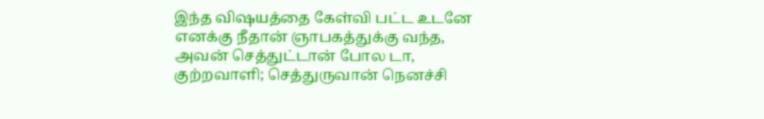இந்த விஷயத்தை கேள்வி பட்ட உடனே எனக்கு நீதான் ஞாபகத்துக்கு வந்த, அவன் செத்துட்டான் போல டா, குற்றவாளி; செத்துருவான் நெனச்சி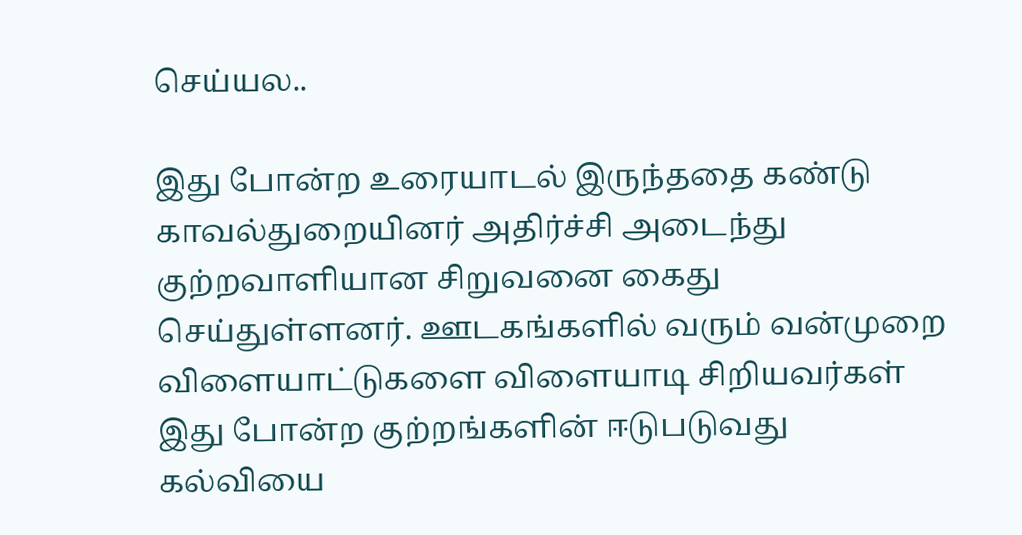செய்யல..

இது போன்ற உரையாடல் இருந்ததை கண்டு காவல்துறையினர் அதிர்ச்சி அடைந்து குற்றவாளியான சிறுவனை கைது செய்துள்ளனர். ஊடகங்களில் வரும் வன்முறை விளையாட்டுகளை விளையாடி சிறியவர்கள் இது போன்ற குற்றங்களின் ஈடுபடுவது கல்வியை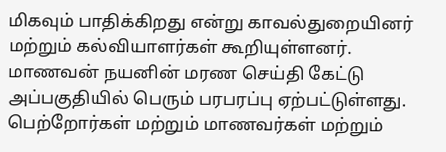மிகவும் பாதிக்கிறது என்று காவல்துறையினர் மற்றும் கல்வியாளர்கள் கூறியுள்ளனர். மாணவன் நயனின் மரண செய்தி கேட்டு அப்பகுதியில் பெரும் பரபரப்பு ஏற்பட்டுள்ளது. பெற்றோர்கள் மற்றும் மாணவர்கள் மற்றும்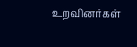உறவினர்கள்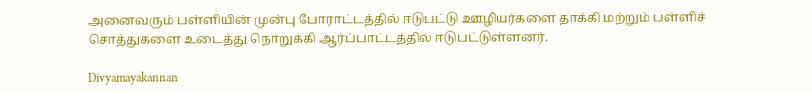அனைவரும் பள்ளியின் முன்பு போராட்டத்தில் ஈடுபட்டு ஊழியர்களை தாக்கி மற்றும் பள்ளிச் சொத்துகளை உடைத்து நொறுக்கி ஆர்ப்பாட்டத்தில் ஈடுபட்டுள்ளனர்.

Divyamayakannan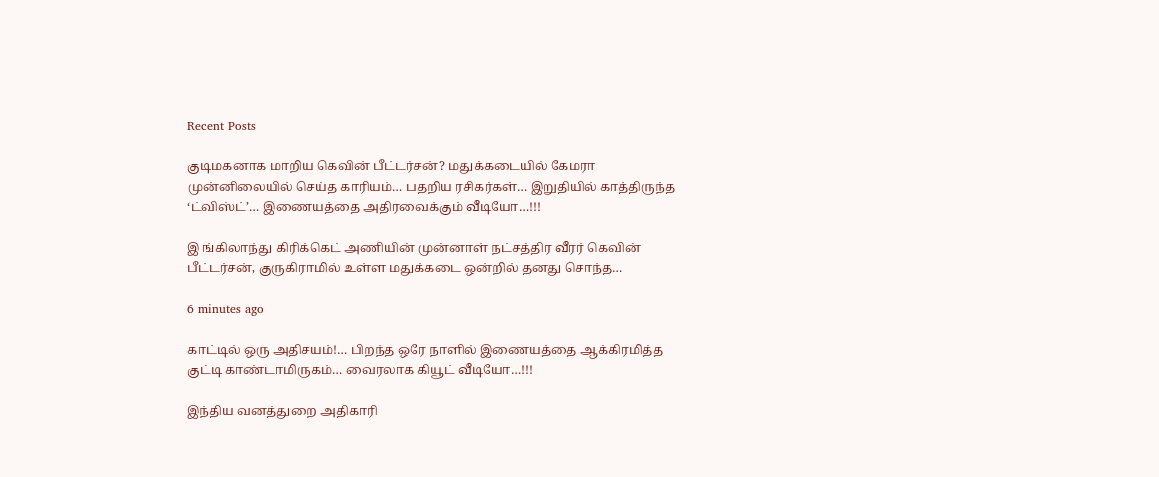Recent Posts

குடிமகனாக மாறிய கெவின் பீட்டர்சன்? மதுக்கடையில் கேமரா முன்னிலையில் செய்த காரியம்… பதறிய ரசிகர்கள்… இறுதியில் காத்திருந்த ‘ட்விஸ்ட்’… இணையத்தை அதிரவைக்கும் வீடியோ…!!!

இ ங்கிலாந்து கிரிக்கெட் அணியின் முன்னாள் நட்சத்திர வீரர் கெவின் பீட்டர்சன், குருகிராமில் உள்ள மதுக்கடை ஒன்றில் தனது சொந்த…

6 minutes ago

காட்டில் ஒரு அதிசயம்!… பிறந்த ஒரே நாளில் இணையத்தை ஆக்கிரமித்த குட்டி காண்டாமிருகம்… வைரலாக கியூட் வீடியோ…!!!

இந்திய வனத்துறை அதிகாரி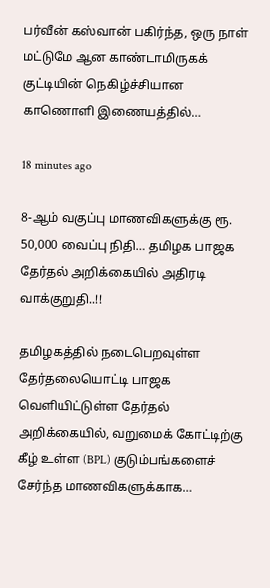பர்வீன் கஸ்வான் பகிர்ந்த, ஒரு நாள் மட்டுமே ஆன காண்டாமிருகக் குட்டியின் நெகிழ்ச்சியான காணொளி இணையத்தில்…

18 minutes ago

8-ஆம் வகுப்பு மாணவிகளுக்கு ரூ. 50,000 வைப்பு நிதி… தமிழக பாஜக தேர்தல் அறிக்கையில் அதிரடி வாக்குறுதி..!!

தமிழகத்தில் நடைபெறவுள்ள தேர்தலையொட்டி பாஜக வெளியிட்டுள்ள தேர்தல் அறிக்கையில், வறுமைக் கோட்டிற்கு கீழ் உள்ள (BPL) குடும்பங்களைச் சேர்ந்த மாணவிகளுக்காக…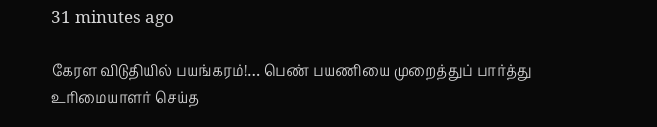31 minutes ago

கேரள விடுதியில் பயங்கரம்!… பெண் பயணியை முறைத்துப் பார்த்து உரிமையாளர் செய்த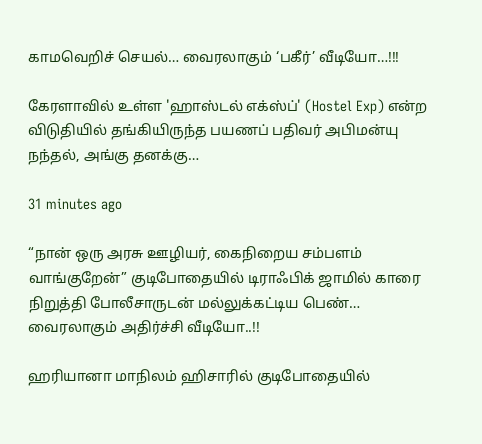காமவெறிச் செயல்… வைரலாகும் ‘பகீர்’ வீடியோ…!!!

கேரளாவில் உள்ள 'ஹாஸ்டல் எக்ஸ்ப்' (Hostel Exp) என்ற விடுதியில் தங்கியிருந்த பயணப் பதிவர் அபிமன்யு நந்தல், அங்கு தனக்கு…

31 minutes ago

“நான் ஒரு அரசு ஊழியர், கைநிறைய சம்பளம் வாங்குறேன்” குடிபோதையில் டிராஃபிக் ஜாமில் காரை நிறுத்தி போலீசாருடன் மல்லுக்கட்டிய பெண்… வைரலாகும் அதிர்ச்சி வீடியோ..!!

ஹரியானா மாநிலம் ஹிசாரில் குடிபோதையில்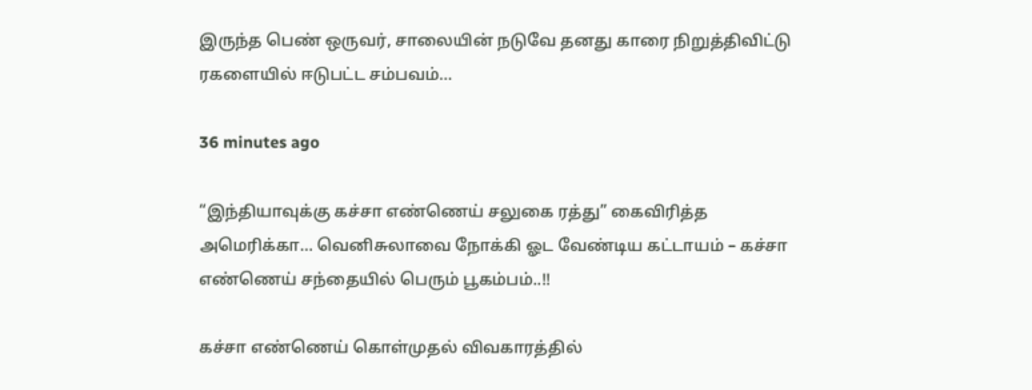இருந்த பெண் ஒருவர், சாலையின் நடுவே தனது காரை நிறுத்திவிட்டு ரகளையில் ஈடுபட்ட சம்பவம்…

36 minutes ago

“இந்தியாவுக்கு கச்சா எண்ணெய் சலுகை ரத்து” கைவிரித்த அமெரிக்கா… வெனிசுலாவை நோக்கி ஓட வேண்டிய கட்டாயம் – கச்சா எண்ணெய் சந்தையில் பெரும் பூகம்பம்..!!

கச்சா எண்ணெய் கொள்முதல் விவகாரத்தில்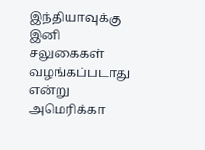இந்தியாவுக்கு இனி சலுகைகள் வழங்கப்படாது என்று அமெரிக்கா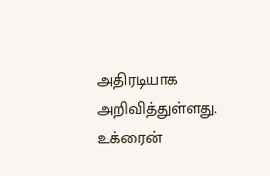அதிரடியாக அறிவித்துள்ளது. உக்ரைன்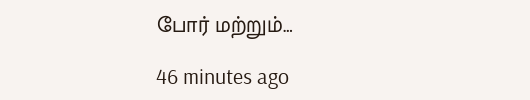போர் மற்றும்…

46 minutes ago